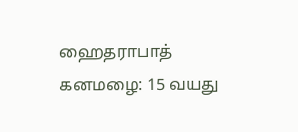ஹைதராபாத் கனமழை: 15 வயது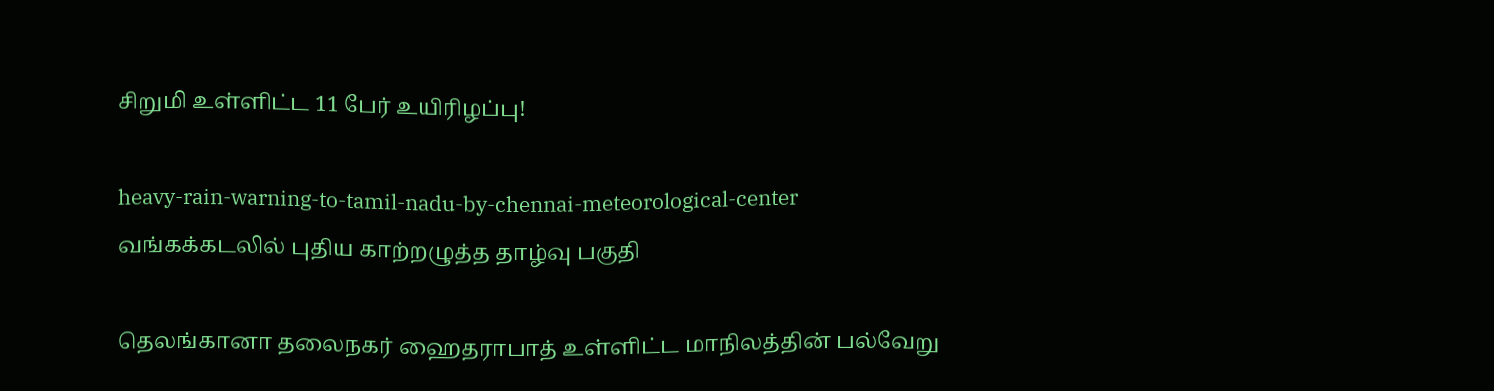சிறுமி உள்ளிட்ட 11 பேர் உயிரிழப்பு!

heavy-rain-warning-to-tamil-nadu-by-chennai-meteorological-center
வங்கக்கடலில் புதிய காற்றழுத்த தாழ்வு பகுதி

தெலங்கானா தலைநகர் ஹைதராபாத் உள்ளிட்ட மாநிலத்தின் பல்வேறு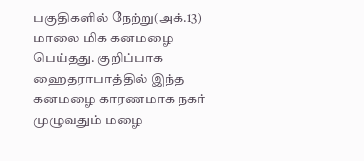பகுதிகளில் நேற்று(அக்.13) மாலை மிக கனமழை பெய்தது. குறிப்பாக ஹைதராபாத்தில் இந்த கனமழை காரணமாக நகர் முழுவதும் மழை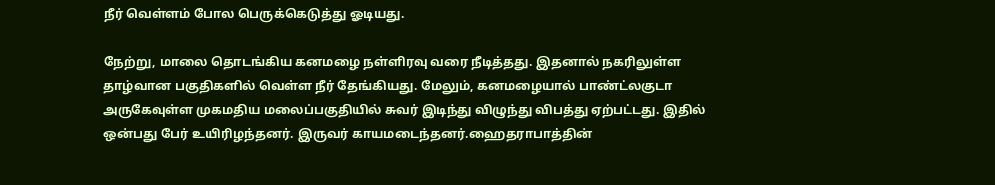நீர் வெள்ளம் போல பெருக்கெடுத்து ஓடியது.

நேற்று, மாலை தொடங்கிய கனமழை நள்ளிரவு வரை நீடித்தது. இதனால் நகரிலுள்ள தாழ்வான பகுதிகளில் வெள்ள நீர் தேங்கியது. மேலும், கனமழையால் பாண்ட்லகுடா அருகேவுள்ள முகமதிய மலைப்பகுதியில் சுவர் இடிந்து விழுந்து விபத்து ஏற்பட்டது. இதில் ஒன்பது பேர் உயிரிழந்தனர். இருவர் காயமடைந்தனர்.ஹைதராபாத்தின்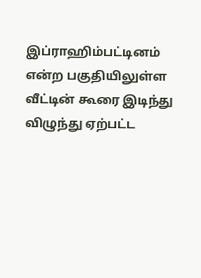இப்ராஹிம்பட்டினம் என்ற பகுதியிலுள்ள வீட்டின் கூரை இடிந்து விழுந்து ஏற்பட்ட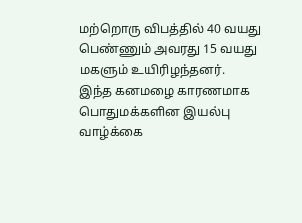மற்றொரு விபத்தில் 40 வயது பெண்ணும் அவரது 15 வயது மகளும் உயிரிழந்தனர்.
இந்த கனமழை காரணமாக பொதுமக்களின இயல்பு வாழ்க்கை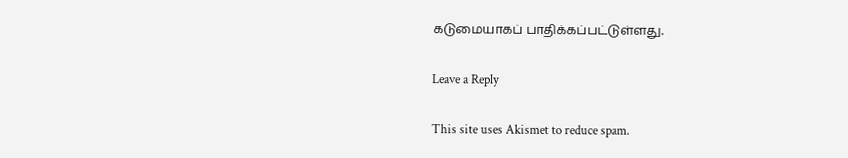கடுமையாகப் பாதிக்கப்பட்டுள்ளது.

Leave a Reply

This site uses Akismet to reduce spam.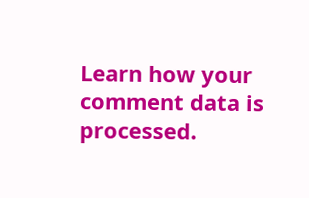Learn how your comment data is processed.